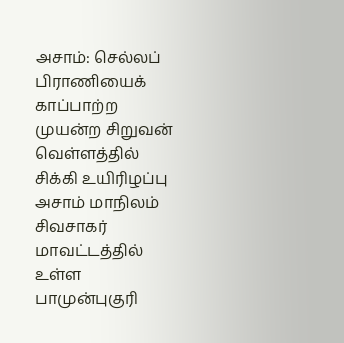அசாம்: செல்லப் பிராணியைக் காப்பாற்ற முயன்ற சிறுவன் வெள்ளத்தில் சிக்கி உயிரிழப்பு
அசாம் மாநிலம் சிவசாகர் மாவட்டத்தில் உள்ள பாமுன்புகுரி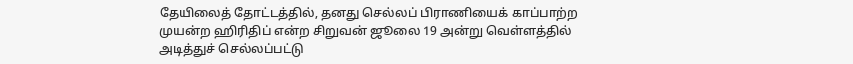தேயிலைத் தோட்டத்தில், தனது செல்லப் பிராணியைக் காப்பாற்ற முயன்ற ஹிரிதிப் என்ற சிறுவன் ஜூலை 19 அன்று வெள்ளத்தில் அடித்துச் செல்லப்பட்டு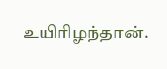உயிரிழந்தான்.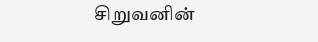சிறுவனின்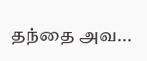தந்தை அவ...